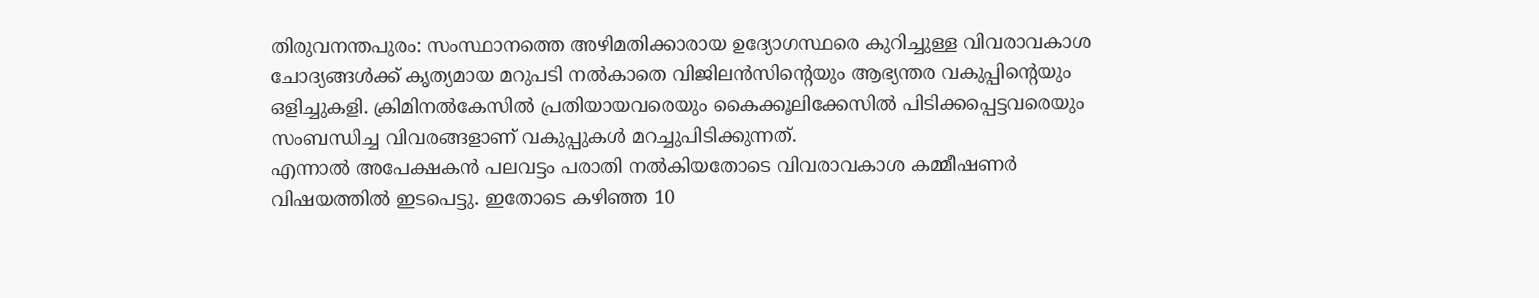തിരുവനന്തപുരം: സംസ്ഥാനത്തെ അഴിമതിക്കാരായ ഉദ്യോഗസ്ഥരെ കുറിച്ചുള്ള വിവരാവകാശ ചോദ്യങ്ങൾക്ക് കൃത്യമായ മറുപടി നൽകാതെ വിജിലൻസിൻ്റെയും ആഭ്യന്തര വകുപ്പിൻ്റെയും ഒളിച്ചുകളി. ക്രിമിനൽകേസിൽ പ്രതിയായവരെയും കൈക്കൂലിക്കേസിൽ പിടിക്കപ്പെട്ടവരെയും സംബന്ധിച്ച വിവരങ്ങളാണ് വകുപ്പുകൾ മറച്ചുപിടിക്കുന്നത്.
എന്നാൽ അപേക്ഷകൻ പലവട്ടം പരാതി നൽകിയതോടെ വിവരാവകാശ കമ്മീഷണർ വിഷയത്തിൽ ഇടപെട്ടു. ഇതോടെ കഴിഞ്ഞ 10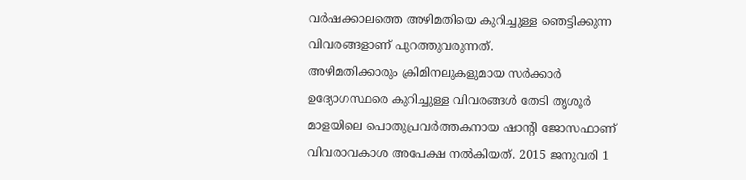വർഷക്കാലത്തെ അഴിമതിയെ കുറിച്ചുള്ള ഞെട്ടിക്കുന്ന വിവരങ്ങളാണ് പുറത്തുവരുന്നത്.
അഴിമതിക്കാരും ക്രിമിനലുകളുമായ സർക്കാർ ഉദ്യോഗസ്ഥരെ കുറിച്ചുള്ള വിവരങ്ങൾ തേടി തൃശൂർ മാളയിലെ പൊതുപ്രവർത്തകനായ ഷാൻ്റി ജോസഫാണ് വിവരാവകാശ അപേക്ഷ നൽകിയത്. 2015 ജനുവരി 1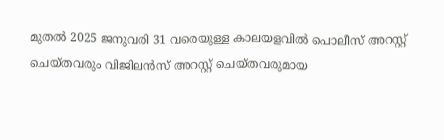മുതൽ 2025 ജനുവരി 31 വരെയുള്ള കാലയളവിൽ പൊലീസ് അറസ്റ്റ് ചെയ്തവരും വിജിലൻസ് അറസ്റ്റ് ചെയ്തവരുമായ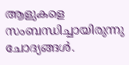ആളുകളെ സംബന്ധിച്ചായിരുന്നു ചോദ്യങ്ങൾ.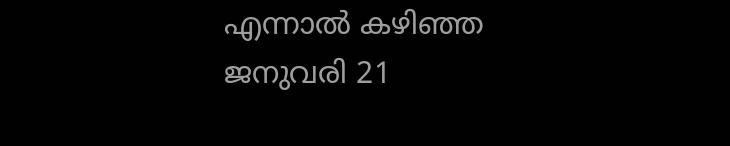എന്നാൽ കഴിഞ്ഞ ജനുവരി 21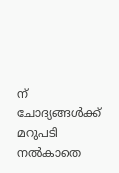ന് ചോദ്യങ്ങൾക്ക് മറുപടി നൽകാതെ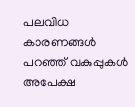പലവിധ കാരണങ്ങൾ പറഞ്ഞ് വകുപ്പുകൾ അപേക്ഷ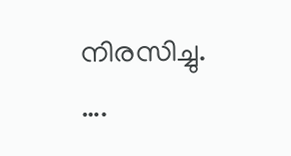നിരസിച്ചു.
….